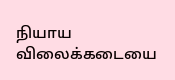நியாய விலைக்கடையை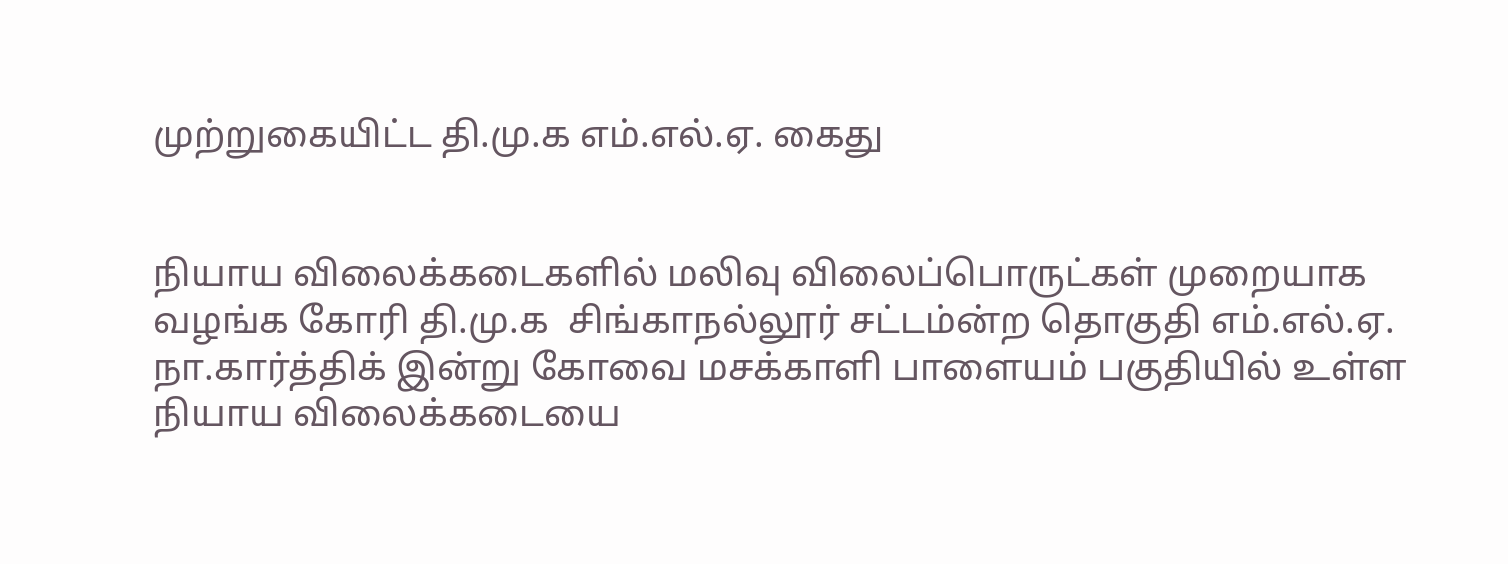முற்றுகையிட்ட தி.மு.க எம்.எல்.ஏ. கைது


நியாய விலைக்கடைகளில் மலிவு விலைப்பொருட்கள் முறையாக வழங்க கோரி தி.மு.க  சிங்காநல்லூர் சட்டம்ன்ற தொகுதி எம்.எல்.ஏ. நா.கார்த்திக் இன்று கோவை மசக்காளி பாளையம் பகுதியில் உள்ள நியாய விலைக்கடையை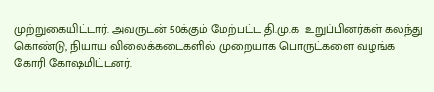முற்றுகையிட்டார். அவருடன் 50க்கும் மேற்பட்ட தி.மு.க  உறுப்பினர்கள் கலந்து கொண்டு, நியாய விலைக்கடைகளில் முறையாக பொருட்களை வழங்க  கோரி கோஷமிட்டனர்.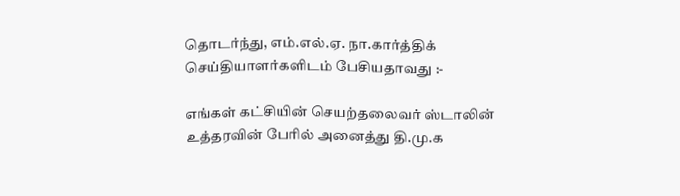தொடர்ந்து, எம்.எல்.ஏ. நா.கார்த்திக்  செய்தியாளர்களிடம் பேசியதாவது :-

எங்கள் கட்சியின் செயற்தலைவர் ஸ்டாலின் உத்தரவின் பேரில் அனைத்து தி.மு.க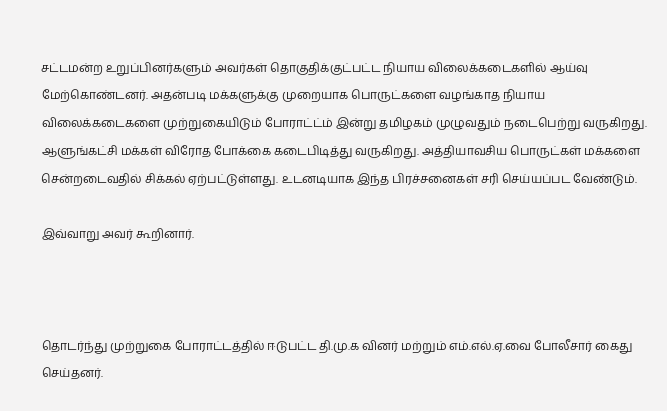சட்டமன்ற உறுப்பினர்களும் அவர்கள் தொகுதிக்குட்பட்ட நியாய விலைக்கடைகளில் ஆய்வு மேற்கொண்டனர். அதன்படி மக்களுக்கு முறையாக பொருட்களை வழங்காத நியாய விலைக்கடைகளை முற்றுகையிடும் போராட்ட்ம் இன்று தமிழகம் முழுவதும் நடைபெற்று வருகிறது. ஆளுங்கட்சி மக்கள் விரோத போக்கை கடைபிடித்து வருகிறது. அத்தியாவசிய பொருட்கள் மக்களை சென்றடைவதில் சிக்கல் ஏற்பட்டுள்ளது. உடனடியாக இந்த பிரச்சனைகள் சரி செய்யப்பட வேண்டும்.

இவ்வாறு அவர் கூறினார்.



தொடர்ந்து முற்றுகை போராட்டத்தில் ஈடுபட்ட தி.மு.க வினர் மற்றும் எம்.எல்.ஏ.வை போலீசார் கைது செய்தனர்.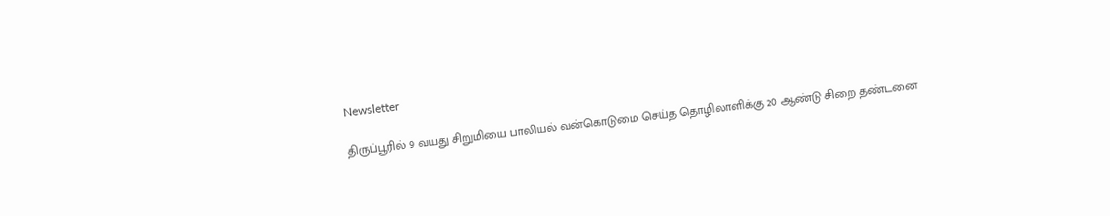Newsletter

திருப்பூரில் 9 வயது சிறுமியை பாலியல் வன்கொடுமை செய்த தொழிலாளிக்கு 20 ஆண்டு சிறை தண்டனை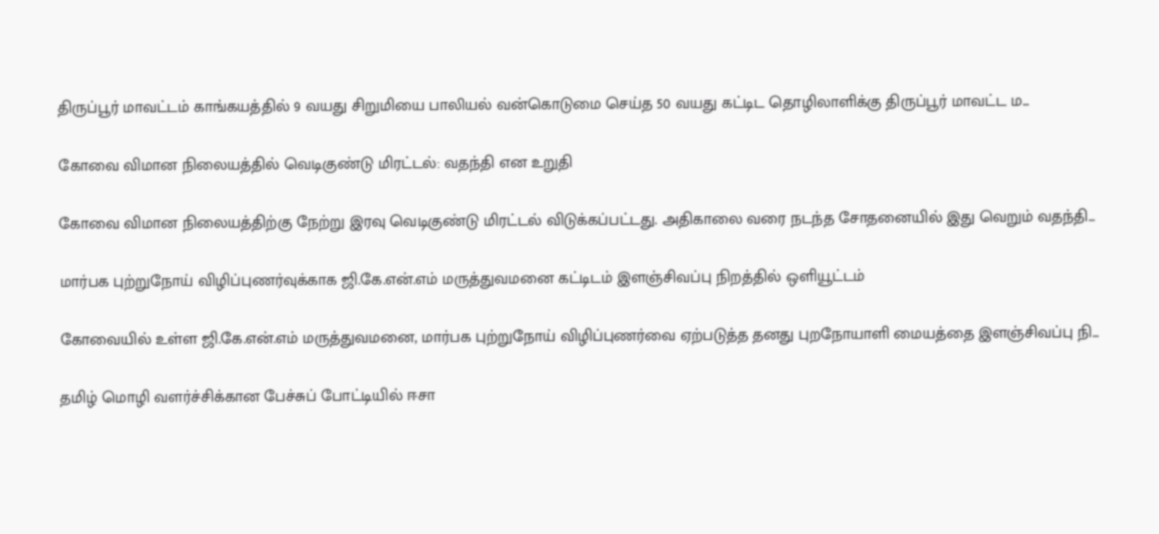திருப்பூர் மாவட்டம் காங்கயத்தில் 9 வயது சிறுமியை பாலியல் வன்கொடுமை செய்த 50 வயது கட்டிட தொழிலாளிக்கு திருப்பூர் மாவட்ட ம...

கோவை விமான நிலையத்தில் வெடிகுண்டு மிரட்டல்: வதந்தி என உறுதி

கோவை விமான நிலையத்திற்கு நேற்று இரவு வெடிகுண்டு மிரட்டல் விடுக்கப்பட்டது. அதிகாலை வரை நடந்த சோதனையில் இது வெறும் வதந்தி...

மார்பக புற்றுநோய் விழிப்புணர்வுக்காக ஜி.கே.என்.எம் மருத்துவமனை கட்டிடம் இளஞ்சிவப்பு நிறத்தில் ஒளியூட்டம்

கோவையில் உள்ள ஜி.கே.என்.எம் மருத்துவமனை, மார்பக புற்றுநோய் விழிப்புணர்வை ஏற்படுத்த தனது புறநோயாளி மையத்தை இளஞ்சிவப்பு நி...

தமிழ் மொழி வளர்ச்சிக்கான பேச்சுப் போட்டியில் ஈசா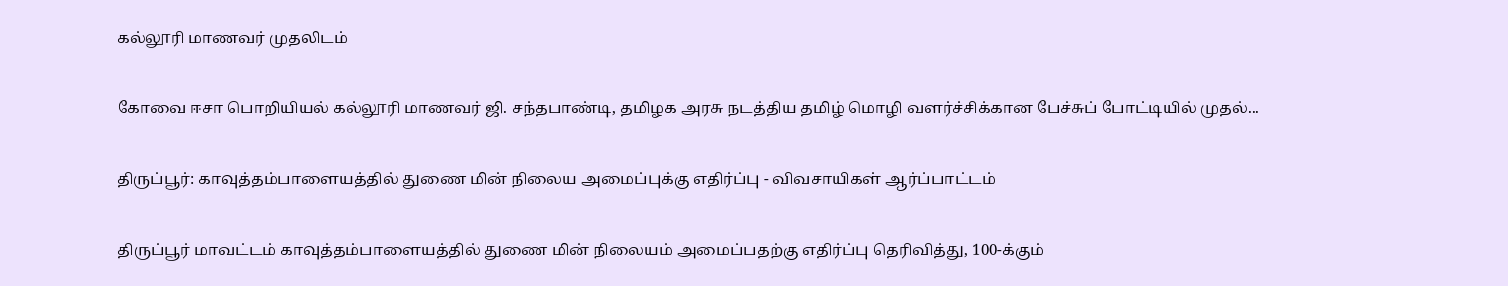கல்லூரி மாணவர் முதலிடம்

கோவை ஈசா பொறியியல் கல்லூரி மாணவர் ஜி. சந்தபாண்டி, தமிழக அரசு நடத்திய தமிழ் மொழி வளர்ச்சிக்கான பேச்சுப் போட்டியில் முதல்...

திருப்பூர்: காவுத்தம்பாளையத்தில் துணை மின் நிலைய அமைப்புக்கு எதிர்ப்பு - விவசாயிகள் ஆர்ப்பாட்டம்

திருப்பூர் மாவட்டம் காவுத்தம்பாளையத்தில் துணை மின் நிலையம் அமைப்பதற்கு எதிர்ப்பு தெரிவித்து, 100-க்கும்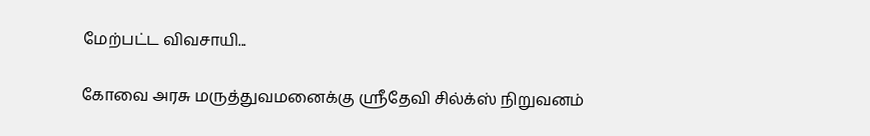மேற்பட்ட விவசாயி...

கோவை அரசு மருத்துவமனைக்கு ஸ்ரீதேவி சில்க்ஸ் நிறுவனம்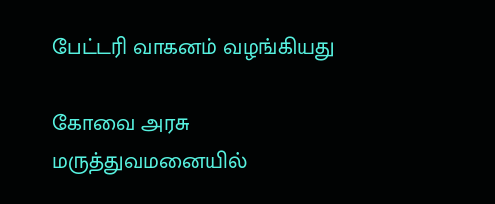பேட்டரி வாகனம் வழங்கியது

கோவை அரசு மருத்துவமனையில்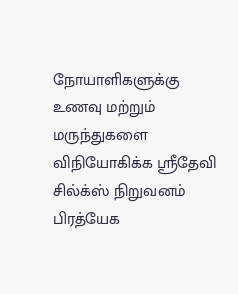நோயாளிகளுக்கு உணவு மற்றும் மருந்துகளை விநியோகிக்க ஸ்ரீதேவி சில்க்ஸ் நிறுவனம் பிரத்யேக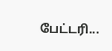பேட்டரி...